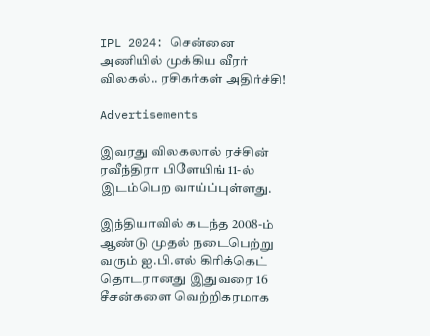IPL 2024: சென்னை அணியில் முக்கிய வீரர் விலகல்.. ரசிகர்கள் அதிர்ச்சி!

Advertisements

இவரது விலகலால் ரச்சின் ரவீந்திரா பிளேயிங் 11-ல் இடம்பெற வாய்ப்புள்ளது.

இந்தியாவில் கடந்த 2008-ம் ஆண்டு முதல் நடைபெற்று வரும் ஐ.பி.எல் கிரிக்கெட் தொடரானது இதுவரை 16 சீசன்களை வெற்றிகரமாக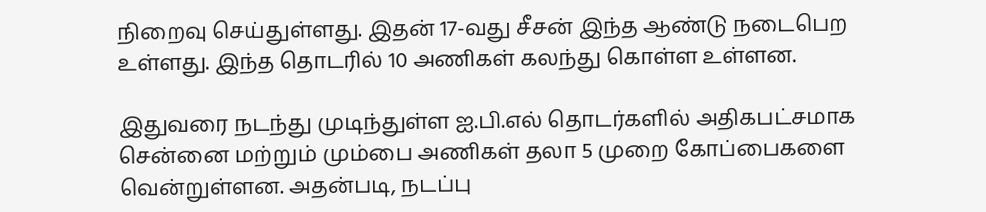நிறைவு செய்துள்ளது. இதன் 17-வது சீசன் இந்த ஆண்டு நடைபெற உள்ளது. இந்த தொடரில் 10 அணிகள் கலந்து கொள்ள உள்ளன.

இதுவரை நடந்து முடிந்துள்ள ஐ.பி.எல் தொடர்களில் அதிகபட்சமாக சென்னை மற்றும் மும்பை அணிகள் தலா 5 முறை கோப்பைகளை வென்றுள்ளன. அதன்படி, நடப்பு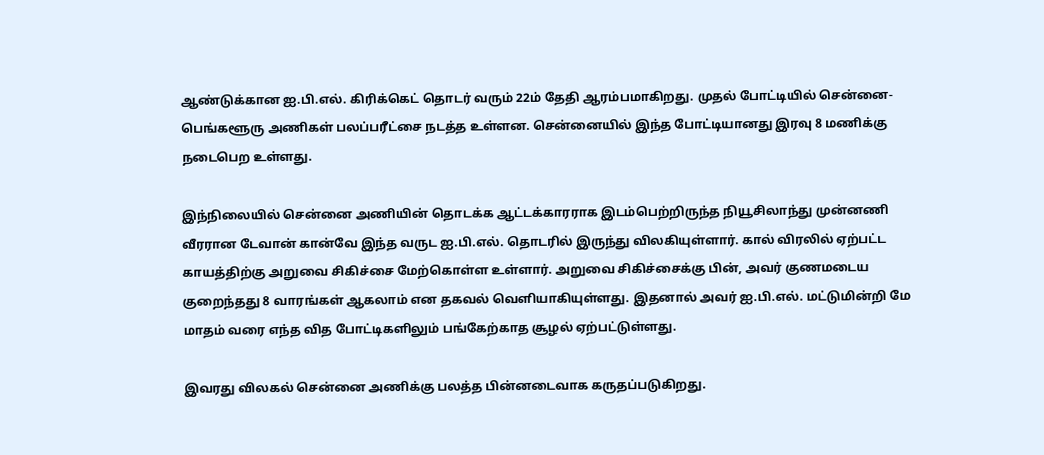ஆண்டுக்கான ஐ.பி.எல். கிரிக்கெட் தொடர் வரும் 22ம் தேதி ஆரம்பமாகிறது. முதல் போட்டியில் சென்னை-பெங்களூரு அணிகள் பலப்பரீட்சை நடத்த உள்ளன. சென்னையில் இந்த போட்டியானது இரவு 8 மணிக்கு நடைபெற உள்ளது.

இந்நிலையில் சென்னை அணியின் தொடக்க ஆட்டக்காரராக இடம்பெற்றிருந்த நியூசிலாந்து முன்னணி வீரரான டேவான் கான்வே இந்த வருட ஐ.பி.எல். தொடரில் இருந்து விலகியுள்ளார். கால் விரலில் ஏற்பட்ட காயத்திற்கு அறுவை சிகிச்சை மேற்கொள்ள உள்ளார். அறுவை சிகிச்சைக்கு பின், அவர் குணமடைய குறைந்தது 8 வாரங்கள் ஆகலாம் என தகவல் வெளியாகியுள்ளது. இதனால் அவர் ஐ.பி.எல். மட்டுமின்றி மே மாதம் வரை எந்த வித போட்டிகளிலும் பங்கேற்காத சூழல் ஏற்பட்டுள்ளது.

இவரது விலகல் சென்னை அணிக்கு பலத்த பின்னடைவாக கருதப்படுகிறது.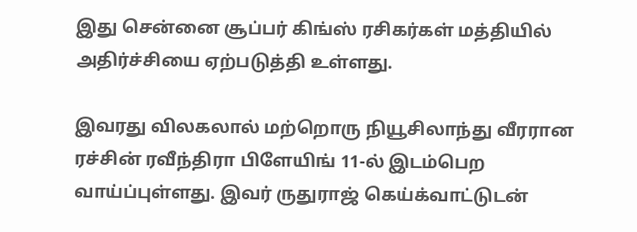இது சென்னை சூப்பர் கிங்ஸ் ரசிகர்கள் மத்தியில் அதிர்ச்சியை ஏற்படுத்தி உள்ளது.

இவரது விலகலால் மற்றொரு நியூசிலாந்து வீரரான ரச்சின் ரவீந்திரா பிளேயிங் 11-ல் இடம்பெற வாய்ப்புள்ளது. இவர் ருதுராஜ் கெய்க்வாட்டுடன்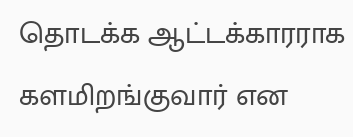தொடக்க ஆட்டக்காரராக களமிறங்குவார் என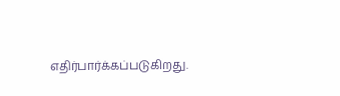எதிர்பார்க்கப்படுகிறது.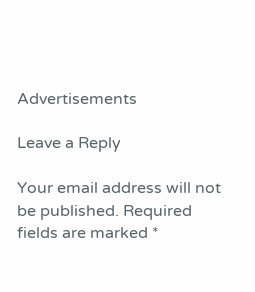Advertisements

Leave a Reply

Your email address will not be published. Required fields are marked *